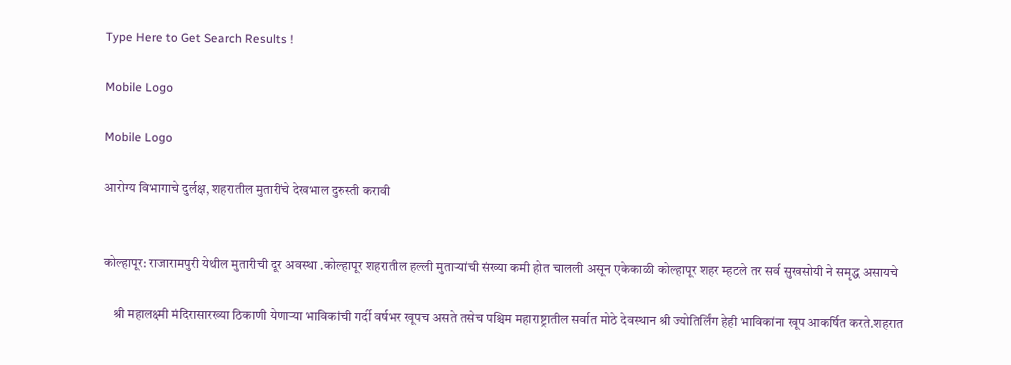Type Here to Get Search Results !

Mobile Logo

Mobile Logo

आरोग्य विभागाचे दुर्लक्ष, शहरातील मुतारींचे देखभाल दुरुस्ती करावी


कोल्हापूर: राजारामपुरी येथील मुतारीची दूर अवस्था .कोल्हापूर शहरातील हल्ली मुताऱ्यांची संख्या कमी होत चालली असून एकेकाळी कोल्हापूर शहर म्हटले तर सर्व सुखसोयी ने समृद्ध असायचे

    श्री महालक्ष्मी मंदिरासारख्या ठिकाणी येणाऱ्या भाविकांची गर्दी वर्षभर खूपच असते तसेच पश्चिम महाराष्ट्रातील सर्वात मोठे देवस्थान श्री ज्योतिर्लिंग हेही भाविकांना खूप आकर्षित करते.शहरात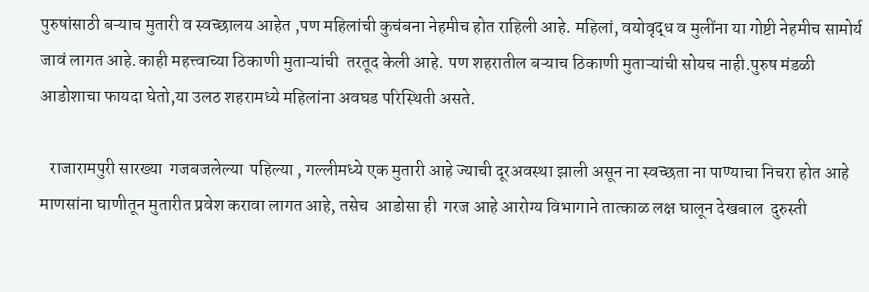पुरुषांसाठी बऱ्याच मुतारी व स्वच्छालय आहेत ,पण महिलांची कुचंबना नेहमीच होत राहिली आहे. महिलां, वयोवृद्ध व मुलींना या गोष्टी नेहमीच सामोर्य जावं लागत आहे.काही महत्त्वाच्या ठिकाणी मुताऱ्यांची  तरतूद केली आहे. पण शहरातील बऱ्याच ठिकाणी मुताऱ्यांची सोयच नाही.पुरुष मंडळी आडोशाचा फायदा‌ घेतो,या उलठ शहरामध्ये महिलांना अवघड परिस्थिती असते.

   राजारामपुरी सारख्या  गजबजलेल्या  पहिल्या , गल्लीमध्ये एक मुतारी आहे ज्याची दूरअवस्था झाली असून ना स्वच्छता ना पाण्याचा निचरा होत आहे माणसांना घाणीतून मुतारीत प्रवेश करावा लागत आहे, तसेच  आडोसा ही  गरज आहे आरोग्य विभागाने तात्काळ लक्ष घालून देखबाल  दुरुस्ती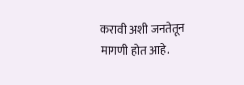करावी अशी जनतेतून मागणी होत आहे.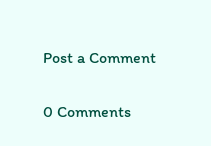Post a Comment

0 Comments